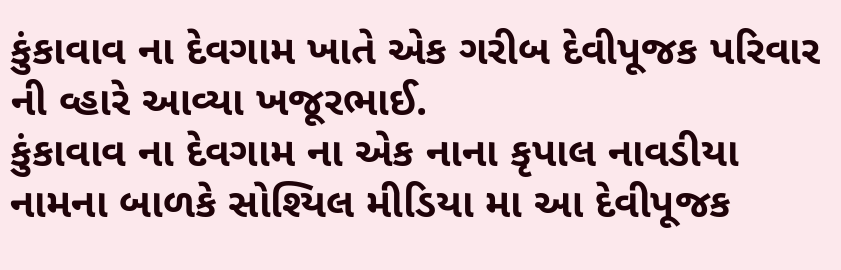કુંકાવાવ ના દેવગામ ખાતે એક ગરીબ દેવીપૂજક પરિવાર ની વ્હારે આવ્યા ખજૂરભાઈ.
કુંકાવાવ ના દેવગામ ના એક નાના કૃપાલ નાવડીયા નામના બાળકે સોશ્યિલ મીડિયા મા આ દેવીપૂજક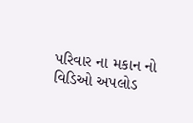પરિવાર ના મકાન નો વિડિઓ અપલોડ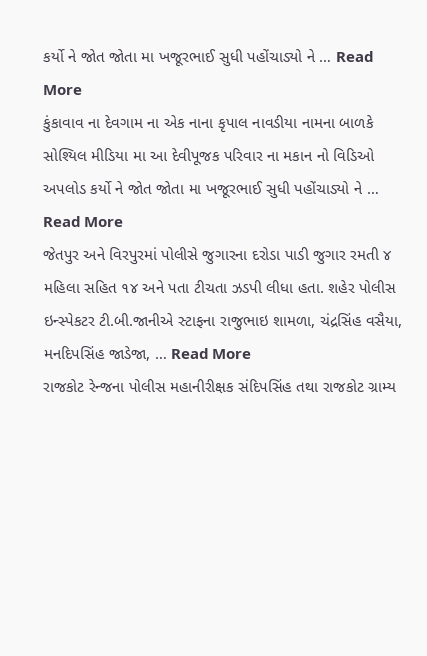કર્યો ને જોત જોતા મા ખજૂરભાઈ સુધી પહોંચાડ્યો ને … Read More
કુંકાવાવ ના દેવગામ ના એક નાના કૃપાલ નાવડીયા નામના બાળકે સોશ્યિલ મીડિયા મા આ દેવીપૂજક પરિવાર ના મકાન નો વિડિઓ અપલોડ કર્યો ને જોત જોતા મા ખજૂરભાઈ સુધી પહોંચાડ્યો ને … Read More
જેતપુર અને વિરપુરમાં પોલીસે જુગારના દરોડા પાડી જુગાર રમતી ૪ મહિલા સહિત ૧૪ અને પતા ટીચતા ઝડપી લીધા હતા. શહેર પોલીસ ઇન્સ્પેકટર ટી.બી.જાનીએ સ્ટાફના રાજુભાઇ શામળા, ચંદ્રસિંહ વસૈયા, મનદિપસિંહ જાડેજા, … Read More
રાજકોટ રેન્જના પોલીસ મહાનીરીક્ષક સંદિપસિંહ તથા રાજકોટ ગ્રામ્ય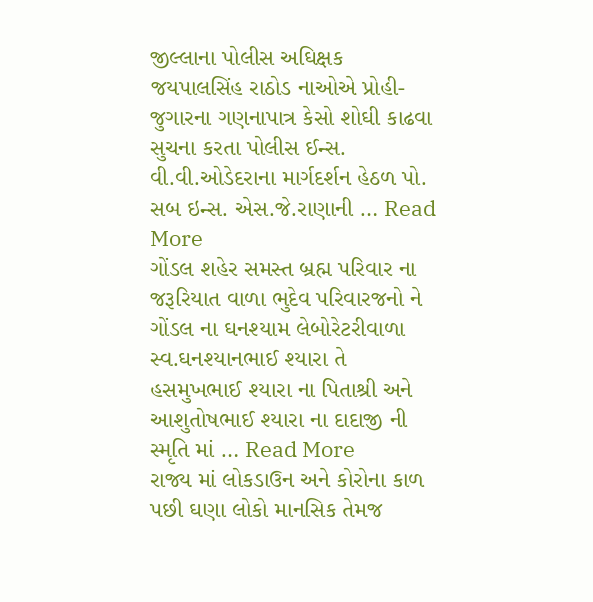જીલ્લાના પોલીસ અઘિક્ષક જયપાલસિંહ રાઠોડ નાઓએ પ્રોહી-જુગારના ગણનાપાત્ર કેસો શોઘી કાઢવા સુચના કરતા પોલીસ ઈન્સ. વી.વી.ઓડેદરાના માર્ગદર્શન હેઠળ પો. સબ ઇન્સ. એસ.જે.રાણાની … Read More
ગોંડલ શહેર સમસ્ત બ્રહ્મ પરિવાર ના જરૂરિયાત વાળા ભુદેવ પરિવારજનો ને ગોંડલ ના ઘનશ્યામ લેબોરેટરીવાળા સ્વ.ઘનશ્યાનભાઈ શ્યારા તે હસમુખભાઈ શ્યારા ના પિતાશ્રી અને આશુતોષભાઈ શ્યારા ના દાદાજી ની સ્મૃતિ માં … Read More
રાજ્ય માં લોકડાઉન અને કોરોના કાળ પછી ઘણા લોકો માનસિક તેમજ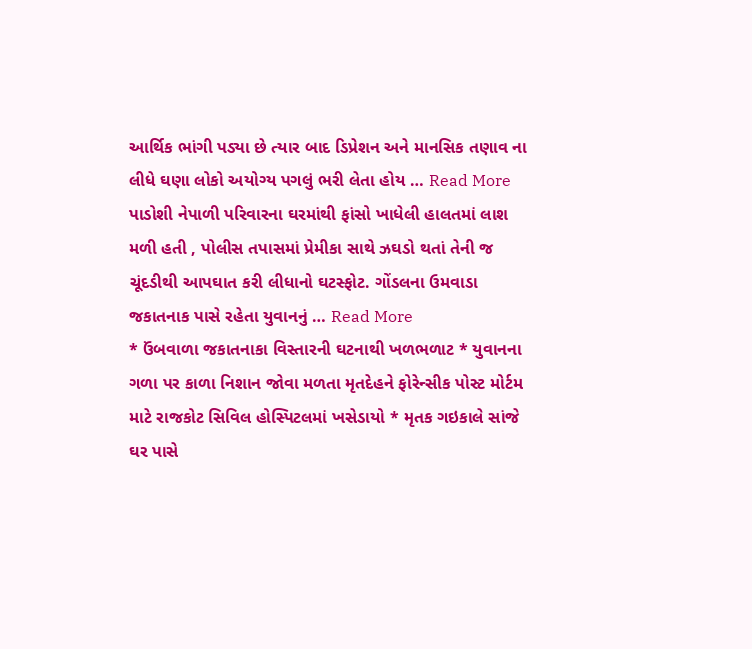આર્થિક ભાંગી પડ્યા છે ત્યાર બાદ ડિપ્રેશન અને માનસિક તણાવ ના લીધે ઘણા લોકો અયોગ્ય પગલું ભરી લેતા હોય … Read More
પાડોશી નેપાળી પરિવારના ઘરમાંથી ફાંસો ખાધેલી હાલતમાં લાશ મળી હતી , પોલીસ તપાસમાં પ્રેમીકા સાથે ઝઘડો થતાં તેની જ ચૂંદડીથી આપઘાત કરી લીધાનો ઘટસ્ફોટ. ગોંડલના ઉમવાડા જકાતનાક પાસે રહેતા યુવાનનું … Read More
* ઉંબવાળા જકાતનાકા વિસ્તારની ઘટનાથી ખળભળાટ * યુવાનના ગળા પર કાળા નિશાન જોવા મળતા મૃતદેહને ફોરેન્સીક પોસ્ટ મોર્ટમ માટે રાજકોટ સિવિલ હોસ્પિટલમાં ખસેડાયો * મૃતક ગઇકાલે સાંજે ઘર પાસે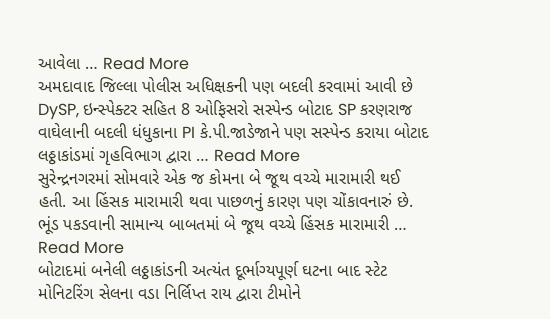આવેલા … Read More
અમદાવાદ જિલ્લા પોલીસ અધિક્ષકની પણ બદલી કરવામાં આવી છે DySP, ઇન્સ્પેક્ટર સહિત 8 ઓફિસરો સસ્પેન્ડ બોટાદ SP કરણરાજ વાઘેલાની બદલી ધંધુકાના PI કે.પી.જાડેજાને પણ સસ્પેન્ડ કરાયા બોટાદ લઠ્ઠાકાંડમાં ગૃહવિભાગ દ્વારા … Read More
સુરેન્દ્રનગરમાં સોમવારે એક જ કોમના બે જૂથ વચ્ચે મારામારી થઈ હતી. આ હિંસક મારામારી થવા પાછળનું કારણ પણ ચોંકાવનારું છે. ભૂંડ પકડવાની સામાન્ય બાબતમાં બે જૂથ વચ્ચે હિંસક મારામારી … Read More
બોટાદમાં બનેલી લઠ્ઠાકાંડની અત્યંત દૂર્ભાગ્યપૂર્ણ ઘટના બાદ સ્ટેટ મોનિટરિંગ સેલના વડા નિર્લિપ્ત રાય દ્વારા ટીમોને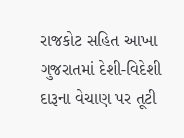રાજકોટ સહિત આખા ગુજરાતમાં દેશી-વિદેશી દારૂના વેચાણ પર તૂટી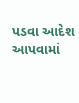પડવા આદેશ આપવામાં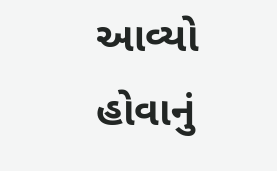આવ્યો હોવાનું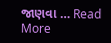જાણવા … Read More